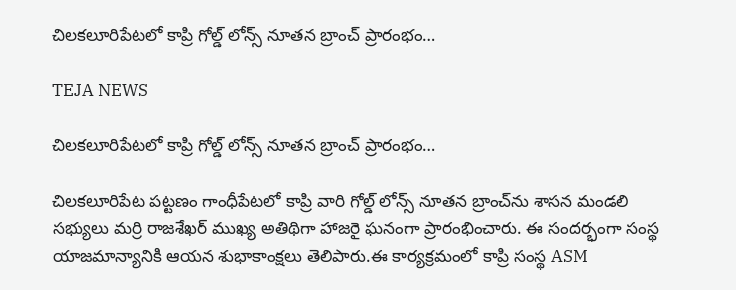చిలకలూరిపేటలో కాప్రి గోల్డ్ లోన్స్ నూతన బ్రాంచ్ ప్రారంభం…

TEJA NEWS

చిలకలూరిపేటలో కాప్రి గోల్డ్ లోన్స్ నూతన బ్రాంచ్ ప్రారంభం…

చిలకలూరిపేట పట్టణం గాంధీపేటలో కాప్రి వారి గోల్డ్ లోన్స్ నూతన బ్రాంచ్‌ను శాసన మండలి సభ్యులు మర్రి రాజశేఖర్ ముఖ్య అతిథిగా హాజరై ఘనంగా ప్రారంభించారు. ఈ సందర్భంగా సంస్థ యాజమాన్యానికి ఆయన శుభాకాంక్షలు తెలిపారు.ఈ కార్యక్రమంలో కాప్రి సంస్థ ASM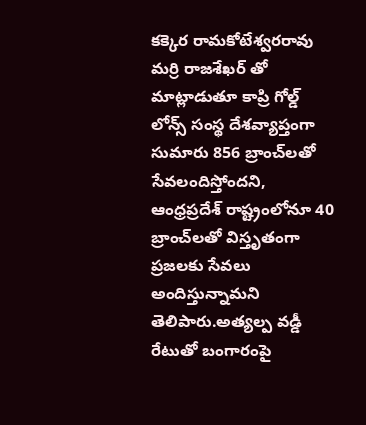కక్కెర రామకోటేశ్వరరావు మర్రి రాజశేఖర్ తో మాట్లాడుతూ కాప్రి గోల్డ్ లోన్స్ సంస్థ దేశవ్యాప్తంగా సుమారు 856 బ్రాంచ్‌లతో సేవలందిస్తోందని, ఆంధ్రప్రదేశ్ రాష్ట్రంలోనూ 40 బ్రాంచ్‌లతో విస్తృతంగా ప్రజలకు సేవలు అందిస్తున్నామని తెలిపారు.అత్యల్ప వడ్డీ రేటుతో బంగారంపై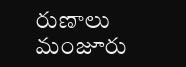రుణాలు మంజూరు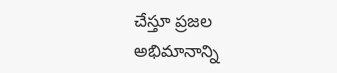చేస్తూ ప్రజల అభిమానాన్ని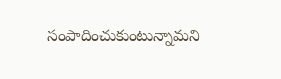సంపాదించుకుంటున్నామని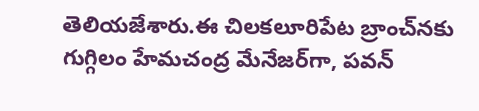తెలియజేశారు.ఈ చిలకలూరిపేట బ్రాంచ్‌నకు గుగ్గిలం హేమచంద్ర మేనేజర్‌గా, పవన్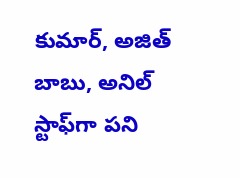కుమార్, అజిత్ బాబు, అనిల్ స్టాఫ్‌గా పని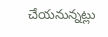చేయనున్నట్లు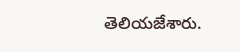తెలియజేశారు.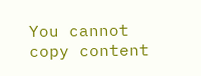You cannot copy content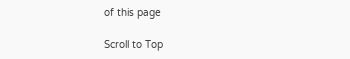of this page

Scroll to Top